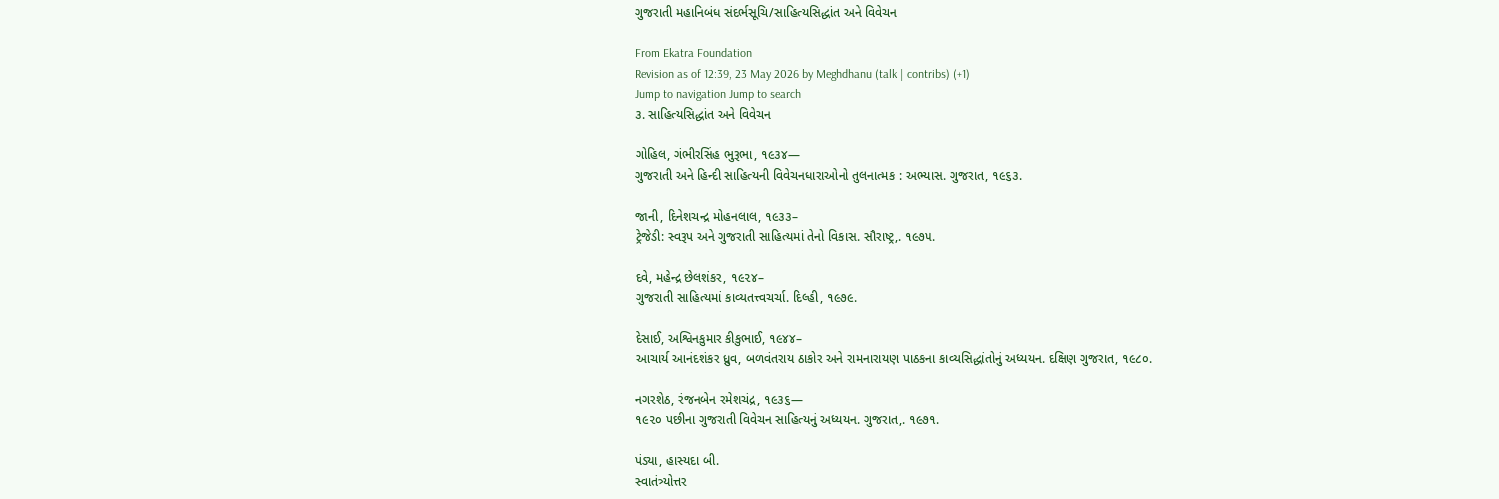ગુજરાતી મહાનિબંધ સંદર્ભસૂચિ/સાહિત્યસિદ્ધાંત અને વિવેચન

From Ekatra Foundation
Revision as of 12:39, 23 May 2026 by Meghdhanu (talk | contribs) (+1)
Jump to navigation Jump to search
૩. સાહિત્યસિદ્ધાંત અને વિવેચન

ગોહિલ, ગંભીરસિંહ ભુરૂભા, ૧૯૩૪—
ગુજરાતી અને હિન્દી સાહિત્યની વિવેચનધારાઓનો તુલનાત્મક : અભ્યાસ. ગુજરાત, ૧૯૬૩.

જાની, દિનેશચન્દ્ર મોહનલાલ, ૧૯૩૩–
ટ્રેજેડી: સ્વરૂપ અને ગુજરાતી સાહિત્યમાં તેનો વિકાસ. સૌરાષ્ટ્ર,. ૧૯૭૫.

દવે, મહેન્દ્ર છેલશંકર, ૧૯૨૪–
ગુજરાતી સાહિત્યમાં કાવ્યતત્ત્વચર્ચા. દિલ્હી, ૧૯૭૯.

દેસાઈ, અશ્વિનકુમાર કીકુભાઈ, ૧૯૪૪–
આચાર્ય આનંદશંકર ધ્રુવ, બળવંતરાય ઠાકોર અને રામનારાયણ પાઠકના કાવ્યસિદ્ધાંતોનું અધ્યયન. દક્ષિણ ગુજરાત, ૧૯૮૦.

નગરશેઠ, રંજનબેન રમેશચંદ્ર, ૧૯૩૬—
૧૯૨૦ પછીના ગુજરાતી વિવેચન સાહિત્યનું અધ્યયન. ગુજરાત,. ૧૯૭૧.

પંડ્યા, હાસ્યદા બી.
સ્વાતંત્ર્યોત્તર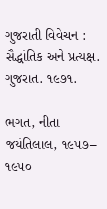ગુજરાતી વિવેચન : સૈદ્ધાંતિક અને પ્રત્યક્ષ. ગુજરાત. ૧૯૭૧.

ભગત, નીતા જયંતિલાલ, ૧૯૫૭–
૧૯૫૦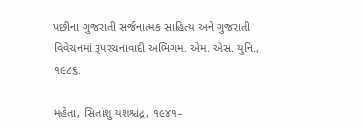પછીના ગુજરાતી સર્જનાત્મક સાહિત્ય અને ગુજરાતી વિવેચનમાં રૂપરચનાવાદી અભિગમ. એમ. એસ. યુનિ., ૧૯૮૬.

મહેતા, સિતાંશુ યશશ્ચંદ્ર, ૧૯૪૧–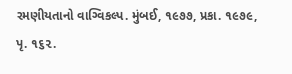રમણીયતાનો વાગ્વિકલ્પ. મુંબઈ, ૧૯૭૭, પ્રકા. ૧૯૭૯, પૃ. ૧૬૨.